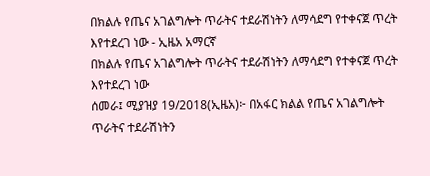በክልሉ የጤና አገልግሎት ጥራትና ተደራሽነትን ለማሳደግ የተቀናጀ ጥረት እየተደረገ ነው - ኢዜአ አማርኛ
በክልሉ የጤና አገልግሎት ጥራትና ተደራሽነትን ለማሳደግ የተቀናጀ ጥረት እየተደረገ ነው
ሰመራ፤ ሚያዝያ 19/2018(ኢዜአ)፦ በአፋር ክልል የጤና አገልግሎት ጥራትና ተደራሽነትን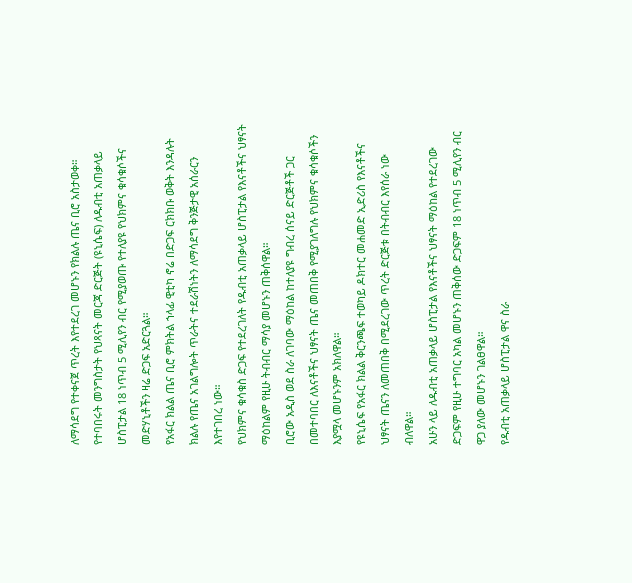ለማሳደግ የተቀናጀ ጥረት እየተደረገ መሆኑን የክልሉ ጤና ቢሮ አስታወቀ።
የተባበሩት መንግስታት የህጻናት መርጃ ድርጅት (ዩኒሴፍ) ለዱብቲ አጠቃላይ ሆስፒታል 18 ነጥብ 5 ሚሊየን ብር የሚያወጡ የተለያዩ የህክምና ቁሳቁሶችና መድሃኒቶችን ዛሬ ድጋፍ አድርጓል።
የአፋር ክልል ጤና ቢሮ ምክትል ኀላፊ ዊቲካ ኖሬ በድጋፍ ርክክቡ ወቅት እንዳሉት ክልሉ የጤና አገልግሎት ጥራትና ተደራሽነትን ለማሳደግ ቅንጅታዊ አሰራርን እየተገበረ ነው።
የህክምና ቁሳቁስ ድጋፍ የተደረገለት የዱብቲ አጠቃላይ ሆስፒታል የእናቶችና ህፃናት ማዕከልም የዚሁ ትብብር ማሳያ መሆኑን ጠቅሰዋል።
ቢሮው አዲስ ወደ ስራ ለገባው ማዕከል ከተለያዩ ግብረ ሰናይ ድርጅቶች ጋር በመተባበር ለእናቶችና ህፃናት ጤና መጠበቅ የሚያገለግሉ የህክምና ቁሳቁሶችን እያሟላ መሆኑንም አክለዋል።
የዩኒሴፍ የአፋር ክልል ቅርንጫፍ ተወካይ ዶክተር መሐመድ ኢድሪስ የእናቶችና ህፃናት ጤናን ለመጠበቅ በሚደረገው ጥረት ድርጅቱ በትብብር እየሰራ ነው ብለዋል።
አሁን ላይ ለዱብቲ አጠቃላይ ሆስፒታል የእናቶችና ህፃናት ማዕከል የተደረገው ድጋፍም የዚሁ ተግባር አካል መሆኑን ጠቅሰው ድጋፍም 18 ነጥብ 5 ሚሊየን ብር ዋጋ ያለው መሆኑን ገልፀዋል።
የዱብቲ አጠቃላይ ሆስፒታል ዋና ስራ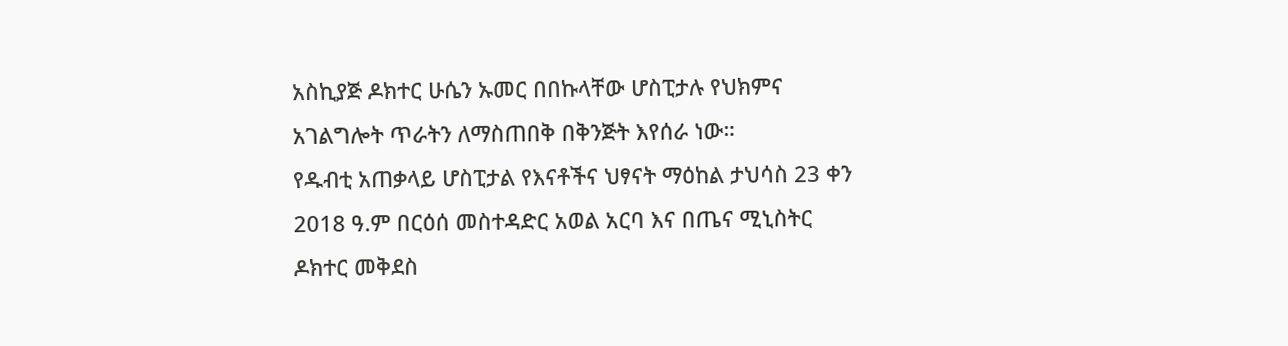አስኪያጅ ዶክተር ሁሴን ኡመር በበኩላቸው ሆስፒታሉ የህክምና አገልግሎት ጥራትን ለማስጠበቅ በቅንጅት እየሰራ ነው።
የዱብቲ አጠቃላይ ሆስፒታል የእናቶችና ህፃናት ማዕከል ታህሳስ 23 ቀን 2018 ዓ.ም በርዕሰ መስተዳድር አወል አርባ እና በጤና ሚኒስትር ዶክተር መቅደስ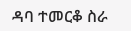ዳባ ተመርቆ ስራ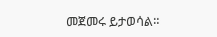መጀመሩ ይታወሳል።